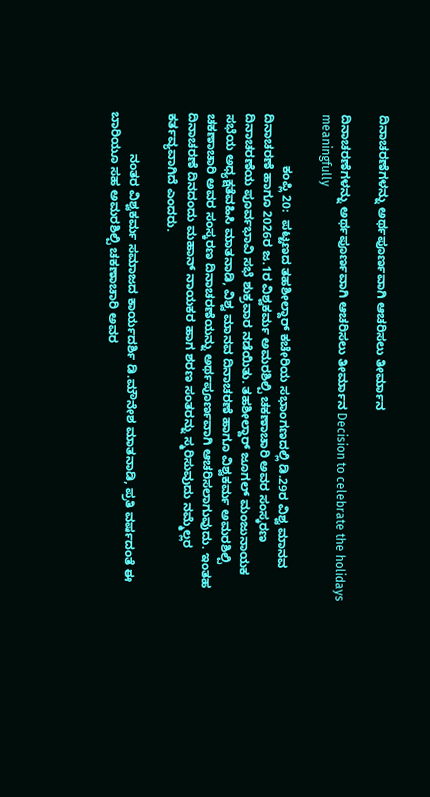ದಿನಾಚರಣೆಗಳನ್ನು ಅರ್ಥಪೂರ್ಣವಾಗಿ ಆಚರಿಸಲು ತೀರ್ಮಾನ

ದಿನಾಚರಣೆಗಳನ್ನು ಅರ್ಥಪೂರ್ಣವಾಗಿ ಆಚರಿಸಲು ತೀರ್ಮಾನ Decision to celebrate the holidays meaningfully

               ಕಂಪ್ಲಿ 20:  ಪಟ್ಟಣದ ತಹಶೀಲ್ದಾರ್ ಕಚೇರಿಯ ಸಭಾಂಗಣದಲ್ಲಿ ಡಿ.29ರ ವಿಶ್ವ ಮಾನವ ದಿನಾಚರಣೆ ಹಾಗೂ 2026ರ ಜ.1ರ ವಿಶ್ವಕರ್ಮ ಅಮರಶಿಲ್ಪಿ ಚಕಣಾಚಾರಿ ಅವರ ಸಂಸ್ಕರಣ ದಿನಾಚರಣೆಯ ಪೂರ್ವಭಾವಿ ಸಭೆ ಶುಕ್ರವಾರ ನಡೆಯಿತು. ತಹಶೀಲ್ದಾರ್ ಜೂಗಲ್ ಮಂಜುನಾಯಕ ಸಭೆಯ ಅಧ್ಯಕ್ಷತೆವಹಿಸಿ ಮಾತನಾಡಿ, ವಿಶ್ವ ಮಾನವ ದಿನಾಚರಣೆ ಹಾಗೂ ವಿಶ್ವಕರ್ಮ ಅಮರಶಿಲ್ಪಿ ಚಕಣಾಚಾರಿ ಅವರ ಸಂಸ್ಕರಣ ದಿನಾಚರಣೆಯನ್ನು ಅರ್ಥಪೂರ್ಣವಾಗಿ ಆಚರಿಸಲಾಗುವುದು. ಇಂತಹ ದಿನಾಚರಣೆ ದಿನದಂದು ಮಹಾನ್ ನಾಯಕರ ಹಾಗ ಶರಣ ಸಂತರನ್ನು ಸ್ಮರಿಸುವುದು ನಮ್ಮೆಲ್ಲರ ಕರ್ತವ್ಯವಾಗಿದೆ ಎಂದರು.

            ನಂತರ ವಿಶ್ವಕರ್ಮ ಸಮಾಜದ ಕಾರ್ಯದರ್ಶಿ ಡಿ.ಮೌನೇಶ ಮಾತನಾಡಿ, ಪ್ರತಿ ವರ್ಷದಂತೆ ಈ ಬಾರಿಯೂ ಸಹ ಅಮರಶಿಲ್ಪಿ ಚಕಣಾಚಾರಿ ಅವರ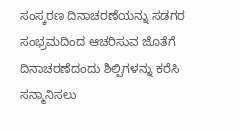ಸಂಸ್ಕರಣ ದಿನಾಚರಣೆಯನ್ನು ಸಡಗರ ಸಂಭ್ರಮದಿಂದ ಆಚರಿಸುವ ಜೊತೆಗೆ ದಿನಾಚರಣೆದಂದು ಶಿಲ್ಪಿಗಳನ್ನು ಕರೆಸಿ ಸನ್ಮಾನಿಸಲು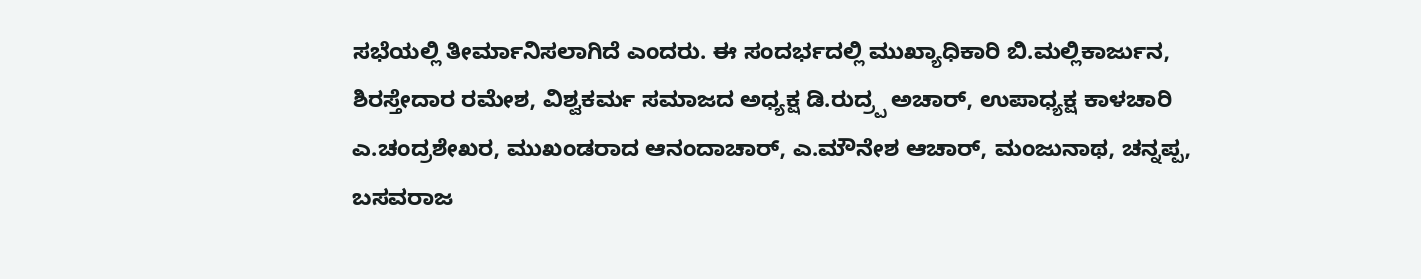ಸಭೆಯಲ್ಲಿ ತೀರ್ಮಾನಿಸಲಾಗಿದೆ ಎಂದರು. ಈ ಸಂದರ್ಭದಲ್ಲಿ ಮುಖ್ಯಾಧಿಕಾರಿ ಬಿ.ಮಲ್ಲಿಕಾರ್ಜುನ, ಶಿರಸ್ತೇದಾರ ರಮೇಶ, ವಿಶ್ವಕರ್ಮ ಸಮಾಜದ ಅಧ್ಯಕ್ಷ ಡಿ.ರುದ್ರ‍್ಪ ಅಚಾರ್, ಉಪಾಧ್ಯಕ್ಷ ಕಾಳಚಾರಿ ಎ.ಚಂದ್ರಶೇಖರ, ಮುಖಂಡರಾದ ಆನಂದಾಚಾರ್, ಎ.ಮೌನೇಶ ಆಚಾರ್, ಮಂಜುನಾಥ, ಚನ್ನಪ್ಪ, ಬಸವರಾಜ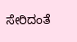ಸೇರಿದಂತೆ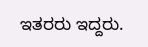ಇತರರು ಇದ್ದರು.